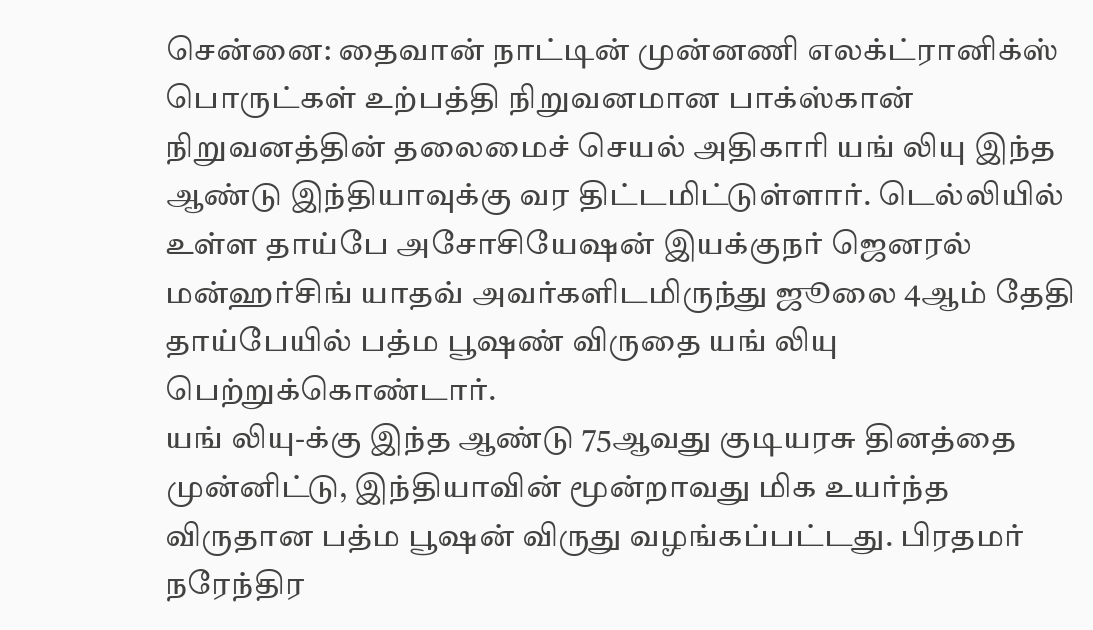சென்னை: தைவான் நாட்டின் முன்னணி எலக்ட்ரானிக்ஸ் பொருட்கள் உற்பத்தி நிறுவனமான பாக்ஸ்கான் நிறுவனத்தின் தலைமைச் செயல் அதிகாரி யங் லியு இந்த ஆண்டு இந்தியாவுக்கு வர திட்டமிட்டுள்ளார். டெல்லியில் உள்ள தாய்பே அசோசியேஷன் இயக்குநர் ஜெனரல் மன்ஹர்சிங் யாதவ் அவர்களிடமிருந்து ஜூலை 4ஆம் தேதி தாய்பேயில் பத்ம பூஷண் விருதை யங் லியு பெற்றுக்கொண்டார்.
யங் லியு-க்கு இந்த ஆண்டு 75ஆவது குடியரசு தினத்தை முன்னிட்டு, இந்தியாவின் மூன்றாவது மிக உயர்ந்த விருதான பத்ம பூஷன் விருது வழங்கப்பட்டது. பிரதமர் நரேந்திர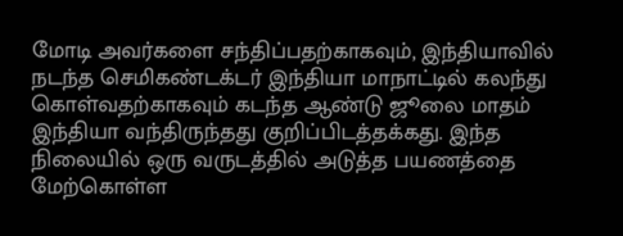மோடி அவர்களை சந்திப்பதற்காகவும், இந்தியாவில் நடந்த செமிகண்டக்டர் இந்தியா மாநாட்டில் கலந்து கொள்வதற்காகவும் கடந்த ஆண்டு ஜூலை மாதம் இந்தியா வந்திருந்தது குறிப்பிடத்தக்கது. இந்த நிலையில் ஒரு வருடத்தில் அடுத்த பயணத்தை மேற்கொள்ள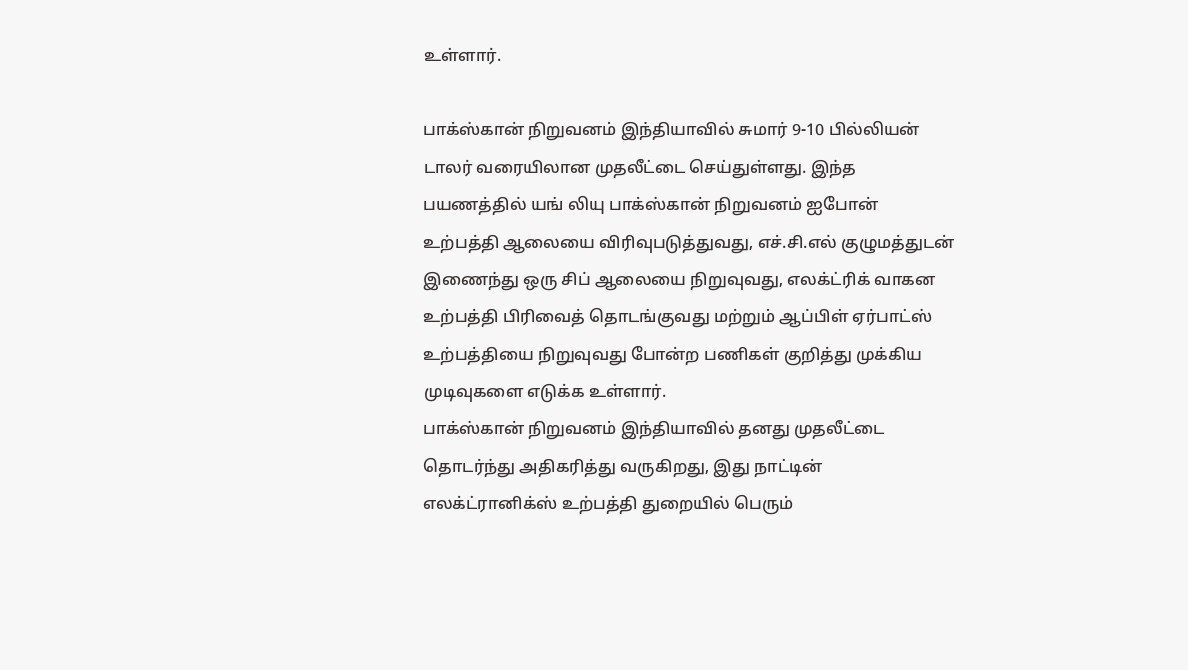உள்ளார்.

பாக்ஸ்கான் நிறுவனம் இந்தியாவில் சுமார் 9-10 பில்லியன் டாலர் வரையிலான முதலீட்டை செய்துள்ளது. இந்த பயணத்தில் யங் லியு பாக்ஸ்கான் நிறுவனம் ஐபோன் உற்பத்தி ஆலையை விரிவுபடுத்துவது, எச்.சி.எல் குழுமத்துடன் இணைந்து ஒரு சிப் ஆலையை நிறுவுவது, எலக்ட்ரிக் வாகன உற்பத்தி பிரிவைத் தொடங்குவது மற்றும் ஆப்பிள் ஏர்பாட்ஸ் உற்பத்தியை நிறுவுவது போன்ற பணிகள் குறித்து முக்கிய முடிவுகளை எடுக்க உள்ளார்.
பாக்ஸ்கான் நிறுவனம் இந்தியாவில் தனது முதலீட்டை தொடர்ந்து அதிகரித்து வருகிறது, இது நாட்டின் எலக்ட்ரானிக்ஸ் உற்பத்தி துறையில் பெரும்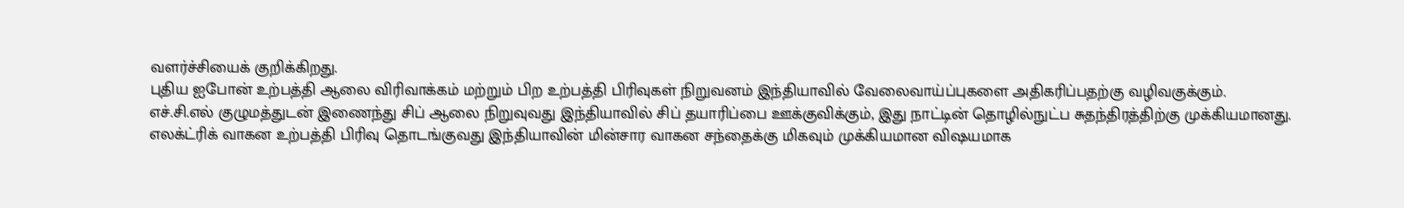வளர்ச்சியைக் குறிக்கிறது.
புதிய ஐபோன் உற்பத்தி ஆலை விரிவாக்கம் மற்றும் பிற உற்பத்தி பிரிவுகள் நிறுவனம் இந்தியாவில் வேலைவாய்ப்புகளை அதிகரிப்பதற்கு வழிவகுக்கும்.
எச்.சி.எல் குழுமத்துடன் இணைந்து சிப் ஆலை நிறுவுவது இந்தியாவில் சிப் தயாரிப்பை ஊக்குவிக்கும், இது நாட்டின் தொழில்நுட்ப சுதந்திரத்திற்கு முக்கியமானது.
எலக்ட்ரிக் வாகன உற்பத்தி பிரிவு தொடங்குவது இந்தியாவின் மின்சார வாகன சந்தைக்கு மிகவும் முக்கியமான விஷயமாக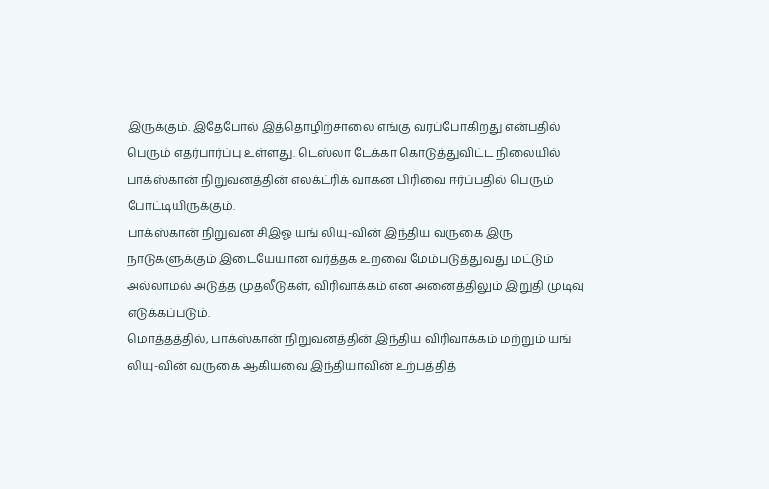இருக்கும். இதேபோல் இத்தொழிற்சாலை எங்கு வரப்போகிறது என்பதில் பெரும் எதர்பார்ப்பு உள்ளது. டெஸ்லா டேக்கா கொடுத்துவிட்ட நிலையில் பாக்ஸ்கான் நிறுவனத்தின் எலக்ட்ரிக் வாகன பிரிவை ஈர்ப்பதில் பெரும் போட்டியிருக்கும்.
பாக்ஸ்கான் நிறுவன சிஇஓ யங் லியு-வின் இந்திய வருகை இரு நாடுகளுக்கும் இடையேயான வர்த்தக உறவை மேம்படுத்துவது மட்டும் அல்லாமல் அடுத்த முதலீடுகள், விரிவாக்கம் என அனைத்திலும் இறுதி முடிவு எடுக்கப்படும்.
மொத்தத்தில், பாக்ஸ்கான் நிறுவனத்தின் இந்திய விரிவாக்கம் மற்றும் யங் லியு-வின் வருகை ஆகியவை இந்தியாவின் உற்பத்தித்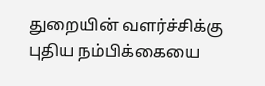துறையின் வளர்ச்சிக்கு புதிய நம்பிக்கையை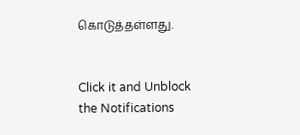கொடுத்தள்ளது.


Click it and Unblock the Notifications